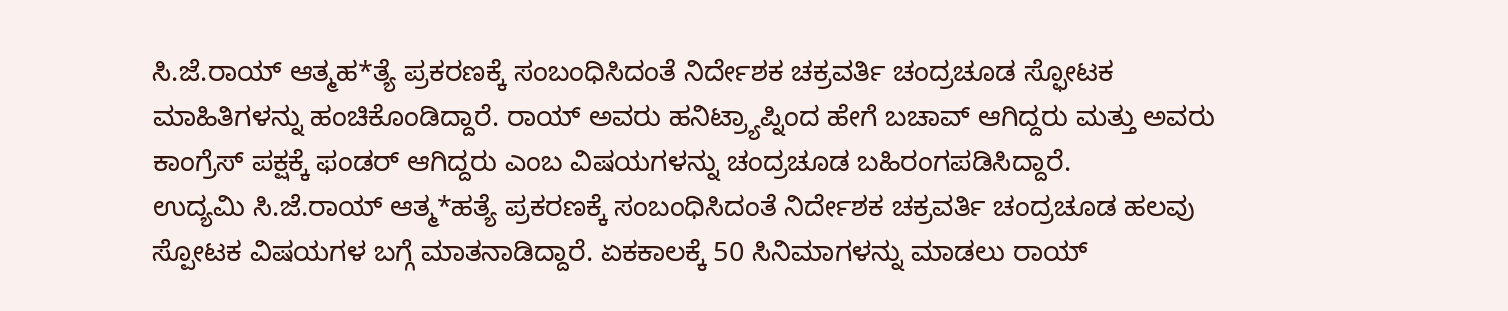ಸಿ.ಜೆ.ರಾಯ್ ಆತ್ಮಹ*ತ್ಯೆ ಪ್ರಕರಣಕ್ಕೆ ಸಂಬಂಧಿಸಿದಂತೆ ನಿರ್ದೇಶಕ ಚಕ್ರವರ್ತಿ ಚಂದ್ರಚೂಡ ಸ್ಫೋಟಕ ಮಾಹಿತಿಗಳನ್ನು ಹಂಚಿಕೊಂಡಿದ್ದಾರೆ. ರಾಯ್ ಅವರು ಹನಿಟ್ರ್ಯಾಪ್ನಿಂದ ಹೇಗೆ ಬಚಾವ್ ಆಗಿದ್ದರು ಮತ್ತು ಅವರು ಕಾಂಗ್ರೆಸ್ ಪಕ್ಷಕ್ಕೆ ಫಂಡರ್ ಆಗಿದ್ದರು ಎಂಬ ವಿಷಯಗಳನ್ನು ಚಂದ್ರಚೂಡ ಬಹಿರಂಗಪಡಿಸಿದ್ದಾರೆ.
ಉದ್ಯಮಿ ಸಿ.ಜೆ.ರಾಯ್ ಆತ್ಮ*ಹತ್ಯೆ ಪ್ರಕರಣಕ್ಕೆ ಸಂಬಂಧಿಸಿದಂತೆ ನಿರ್ದೇಶಕ ಚಕ್ರವರ್ತಿ ಚಂದ್ರಚೂಡ ಹಲವು ಸ್ಪೋಟಕ ವಿಷಯಗಳ ಬಗ್ಗೆ ಮಾತನಾಡಿದ್ದಾರೆ. ಏಕಕಾಲಕ್ಕೆ 50 ಸಿನಿಮಾಗಳನ್ನು ಮಾಡಲು ರಾಯ್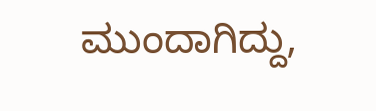ಮುಂದಾಗಿದ್ದು,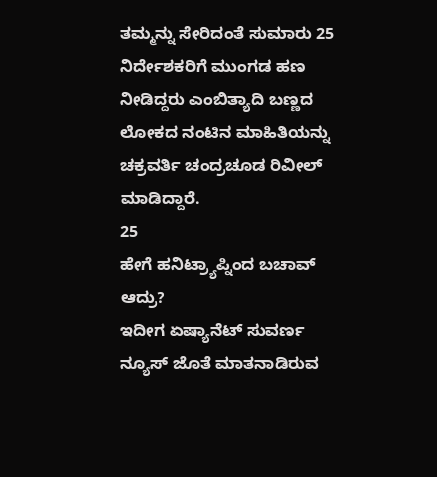ತಮ್ಮನ್ನು ಸೇರಿದಂತೆ ಸುಮಾರು 25 ನಿರ್ದೇಶಕರಿಗೆ ಮುಂಗಡ ಹಣ ನೀಡಿದ್ದರು ಎಂಬಿತ್ಯಾದಿ ಬಣ್ಣದ ಲೋಕದ ನಂಟಿನ ಮಾಹಿತಿಯನ್ನು ಚಕ್ರವರ್ತಿ ಚಂದ್ರಚೂಡ ರಿವೀಲ್ ಮಾಡಿದ್ದಾರೆ.
25
ಹೇಗೆ ಹನಿಟ್ರ್ಯಾಪ್ನಿಂದ ಬಚಾವ್ ಆದ್ರು?
ಇದೀಗ ಏಷ್ಯಾನೆಟ್ ಸುವರ್ಣ ನ್ಯೂಸ್ ಜೊತೆ ಮಾತನಾಡಿರುವ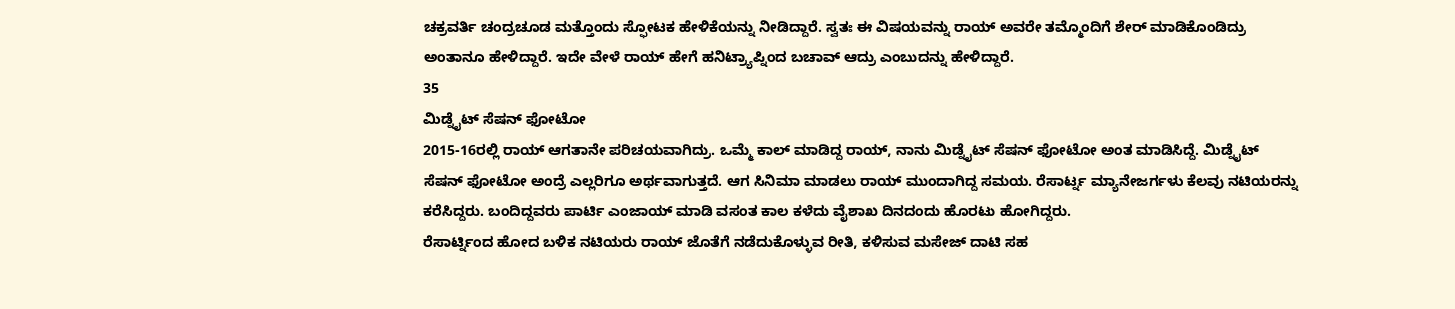ಚಕ್ರವರ್ತಿ ಚಂದ್ರಚೂಡ ಮತ್ತೊಂದು ಸ್ಫೋಟಕ ಹೇಳಿಕೆಯನ್ನು ನೀಡಿದ್ದಾರೆ. ಸ್ವತಃ ಈ ವಿಷಯವನ್ನು ರಾಯ್ ಅವರೇ ತಮ್ಮೊಂದಿಗೆ ಶೇರ್ ಮಾಡಿಕೊಂಡಿದ್ರು ಅಂತಾನೂ ಹೇಳಿದ್ದಾರೆ. ಇದೇ ವೇಳೆ ರಾಯ್ ಹೇಗೆ ಹನಿಟ್ರ್ಯಾಪ್ನಿಂದ ಬಚಾವ್ ಆದ್ರು ಎಂಬುದನ್ನು ಹೇಳಿದ್ದಾರೆ.
35
ಮಿಡ್ನೈಟ್ ಸೆಷನ್ ಫೋಟೋ
2015-16ರಲ್ಲಿ ರಾಯ್ ಆಗತಾನೇ ಪರಿಚಯವಾಗಿದ್ರು. ಒಮ್ಮೆ ಕಾಲ್ ಮಾಡಿದ್ದ ರಾಯ್, ನಾನು ಮಿಡ್ನೈಟ್ ಸೆಷನ್ ಫೋಟೋ ಅಂತ ಮಾಡಿಸಿದ್ದೆ. ಮಿಡ್ನೈಟ್ ಸೆಷನ್ ಫೋಟೋ ಅಂದ್ರೆ ಎಲ್ಲರಿಗೂ ಅರ್ಥವಾಗುತ್ತದೆ. ಆಗ ಸಿನಿಮಾ ಮಾಡಲು ರಾಯ್ ಮುಂದಾಗಿದ್ದ ಸಮಯ. ರೆಸಾರ್ಟ್ನ ಮ್ಯಾನೇಜರ್ಗಳು ಕೆಲವು ನಟಿಯರನ್ನು ಕರೆಸಿದ್ದರು. ಬಂದಿದ್ದವರು ಪಾರ್ಟಿ ಎಂಜಾಯ್ ಮಾಡಿ ವಸಂತ ಕಾಲ ಕಳೆದು ವೈಶಾಖ ದಿನದಂದು ಹೊರಟು ಹೋಗಿದ್ದರು.
ರೆಸಾರ್ಟ್ನಿಂದ ಹೋದ ಬಳಿಕ ನಟಿಯರು ರಾಯ್ ಜೊತೆಗೆ ನಡೆದುಕೊಳ್ಳುವ ರೀತಿ, ಕಳಿಸುವ ಮಸೇಜ್ ದಾಟಿ ಸಹ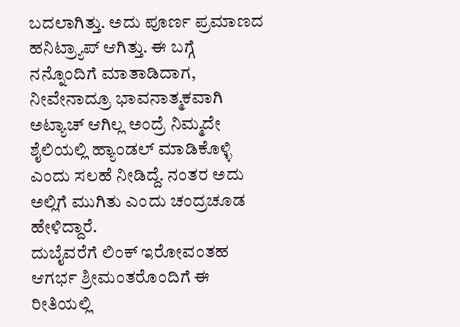ಬದಲಾಗಿತ್ತು. ಅದು ಪೂರ್ಣ ಪ್ರಮಾಣದ ಹನಿಟ್ರ್ಯಾಪ್ ಆಗಿತ್ತು. ಈ ಬಗ್ಗೆ ನನ್ನೊಂದಿಗೆ ಮಾತಾಡಿದಾಗ, ನೀವೇನಾದ್ರೂ ಭಾವನಾತ್ಮಕವಾಗಿ ಅಟ್ಯಾಚ್ ಆಗಿಲ್ಲ ಅಂದ್ರೆ ನಿಮ್ಮದೇ ಶೈಲಿಯಲ್ಲಿ ಹ್ಯಾಂಡಲ್ ಮಾಡಿಕೊಳ್ಳಿ ಎಂದು ಸಲಹೆ ನೀಡಿದ್ದೆ. ನಂತರ ಅದು ಅಲ್ಲಿಗೆ ಮುಗಿತು ಎಂದು ಚಂದ್ರಚೂಡ ಹೇಳಿದ್ದಾರೆ.
ದುಬೈವರೆಗೆ ಲಿಂಕ್ ಇರೋವಂತಹ ಆಗರ್ಭ ಶ್ರೀಮಂತರೊಂದಿಗೆ ಈ ರೀತಿಯಲ್ಲಿ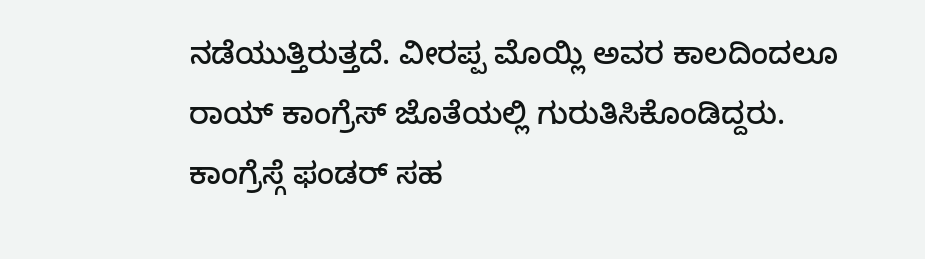ನಡೆಯುತ್ತಿರುತ್ತದೆ. ವೀರಪ್ಪ ಮೊಯ್ಲಿ ಅವರ ಕಾಲದಿಂದಲೂ ರಾಯ್ ಕಾಂಗ್ರೆಸ್ ಜೊತೆಯಲ್ಲಿ ಗುರುತಿಸಿಕೊಂಡಿದ್ದರು. ಕಾಂಗ್ರೆಸ್ಗೆ ಫಂಡರ್ ಸಹ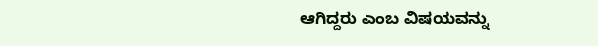ಆಗಿದ್ದರು ಎಂಬ ವಿಷಯವನ್ನು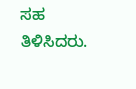ಸಹ ತಿಳಿಸಿದರು.